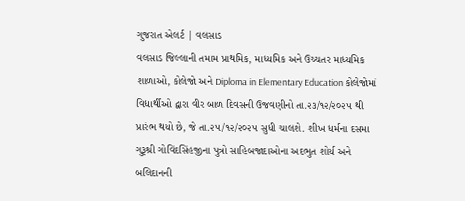ગુજરાત એલર્ટ | વલસાડ
વલસાડ જિલ્લાની તમામ પ્રાથમિક, માધ્યમિક અને ઉચ્ચતર માધ્યમિક શાળાઓ, કોલેજો અને Diploma in Elementary Education કોલેજોમાં વિદ્યાર્થીઓ દ્વારા વીર બાળ દિવસની ઉજવણીનો તા.૨૩/૧૨/૨૦૨૫ થી પ્રારંભ થયો છે, જે તા.૨૫/૧૨/૨૦૨૫ સુધી ચાલશે. શીખ ધર્મના દસમા ગુરૂશ્રી ગોવિંદસિંહજીના પુત્રો સાહિબજાદાઓના અદભુત શોર્ય અને બલિદાનની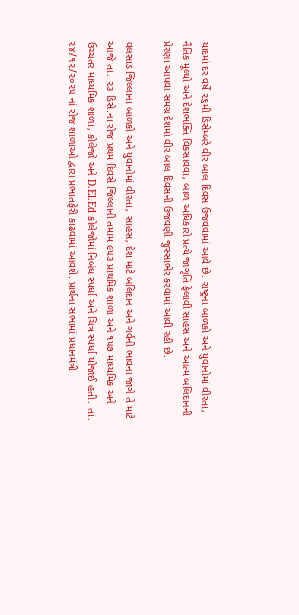યાદમાં દર વર્ષે ૨૬મી ડિસેમ્બરે વીર બાલ દિવસ ઉજવવામાં આવે છે. રાષ્ટ્રના બાળકો અને યુવાનોમાં વીરતા, નૈતિક મૂલ્યો અને દેશભક્તિ વિકસાવવા, બાળ અધિકારો પ્રત્યે જાગૃતિ ફેલાવી સાહસ અને આત્મ બલિદાનની પ્રેરણા આપવા સમગ્ર દેશમાં વીર બાલ દિવસની ઉજવણી જુસ્સાભેર કરવામાં આવી રહી છે.

વલસાડ જિલ્લાના બાળકો અને યુવાનોમાં વીરતા, સાહસ, દેશ માટે બલિદાન અને ગર્વની ભાવના જાગે તે માટે આજે તા. ૨૩ ડિસે.ના રોજ પ્રથમ દિવસે જિલ્લાની તમામ ૯૫૩ પ્રાથમિક શાળા અને ૧૫૭ માધ્યમિક અને ઉચ્ચતર માધ્યમિક શાળા, કોલેજો અને D.El.Ed કોલેજોમાં નિબંધ સ્પર્ધા અને ચિત્ર સ્પર્ધા યોજાઈ હતી. તા. ૨૪/૧૨/૨૦૨૫ નાં રોજ શાળાઓ દ્વારા પ્રભાતફેરી કાઢવામાં આવશે. પ્રાર્થના સભામાં પ્રધાનમંત્રી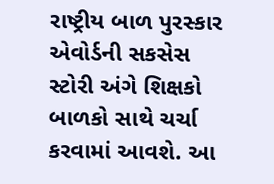રાષ્ટ્રીય બાળ પુરસ્કાર એવોર્ડની સકસેસ સ્ટોરી અંગે શિક્ષકો બાળકો સાથે ચર્ચા કરવામાં આવશે. આ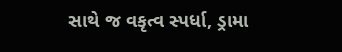સાથે જ વકૃત્વ સ્પર્ધા, ડ્રામા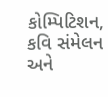કોમ્પિટિશન, કવિ સંમેલન અને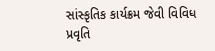સાંસ્કૃતિક કાર્યક્રમ જેવી વિવિધ પ્રવૃતિ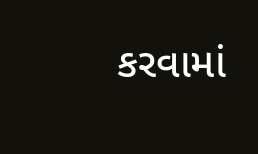કરવામાં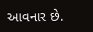આવનાર છે.